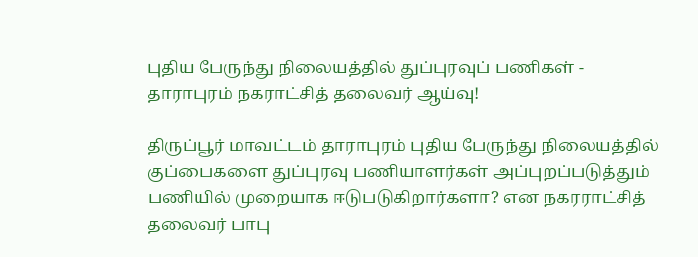புதிய பேருந்து நிலையத்தில் துப்புரவுப் பணிகள் - தாராபுரம் நகராட்சித் தலைவர் ஆய்வு!

திருப்பூர் மாவட்டம் தாராபுரம் புதிய பேருந்து நிலையத்தில் குப்பைகளை துப்புரவு பணியாளர்கள் அப்புறப்படுத்தும் பணியில் முறையாக ஈடுபடுகிறார்களா? என நகரராட்சித் தலைவர் பாபு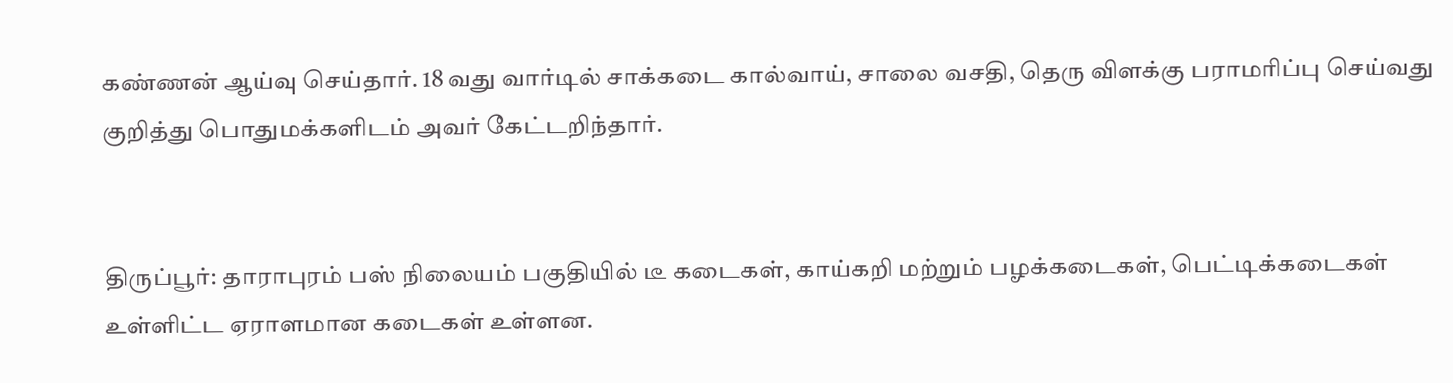கண்ணன் ஆய்வு செய்தார். 18 வது வார்டில் சாக்கடை கால்வாய், சாலை வசதி, தெரு விளக்கு பராமரிப்பு செய்வது குறித்து பொதுமக்களிடம் அவர் கேட்டறிந்தார்.


திருப்பூர்: தாராபுரம் பஸ் நிலையம் பகுதியில் டீ கடைகள், காய்கறி மற்றும் பழக்கடைகள், பெட்டிக்கடைகள் உள்ளிட்ட ஏராளமான கடைகள் உள்ளன.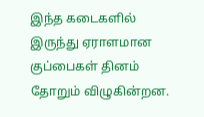இந்த கடைகளில் இருந்து ஏராளமான குப்பைகள் தினம் தோறும் விழுகின்றன.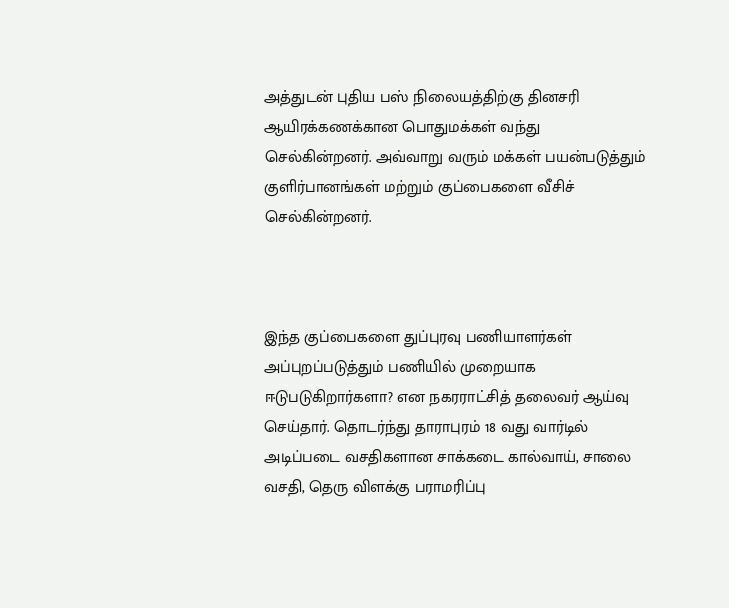அத்துடன் புதிய பஸ் நிலையத்திற்கு தினசரி ஆயிரக்கணக்கான பொதுமக்கள் வந்து செல்கின்றனர். அவ்வாறு வரும் மக்கள் பயன்படுத்தும் குளிர்பானங்கள் மற்றும் குப்பைகளை வீசிச் செல்கின்றனர்.



இந்த குப்பைகளை துப்புரவு பணியாளர்கள் அப்புறப்படுத்தும் பணியில் முறையாக ஈடுபடுகிறார்களா? என நகரராட்சித் தலைவர் ஆய்வு செய்தார். தொடர்ந்து தாராபுரம் 18 வது வார்டில் அடிப்படை வசதிகளான சாக்கடை கால்வாய், சாலை வசதி, தெரு விளக்கு பராமரிப்பு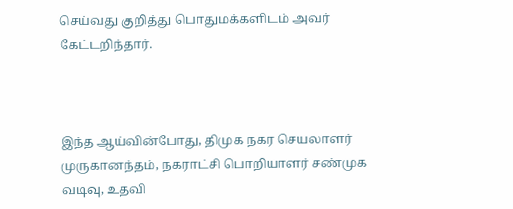செய்வது குறித்து பொதுமக்களிடம் அவர் கேட்டறிந்தார்.



இந்த ஆய்வின்போது, திமுக நகர செயலாளர் முருகானந்தம், நகராட்சி பொறியாளர் சண்முக வடிவு, உதவி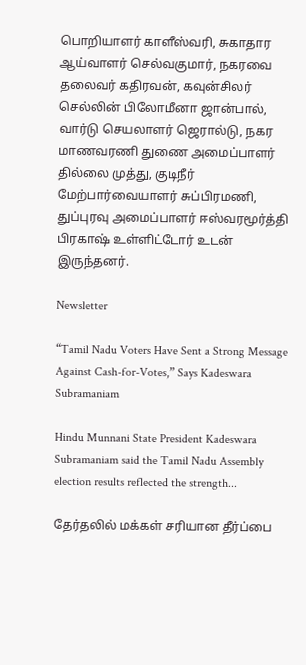பொறியாளர் காளீஸ்வரி, சுகாதார ஆய்வாளர் செல்வகுமார், நகரவை தலைவர் கதிரவன், கவுன்சிலர் செல்லின் பிலோமீனா ஜான்பால், வார்டு செயலாளர் ஜெரால்டு, நகர மாணவரணி துணை அமைப்பாளர் தில்லை முத்து, குடிநீர் மேற்பார்வையாளர் சுப்பிரமணி, துப்புரவு அமைப்பாளர் ஈஸ்வரமூர்த்தி பிரகாஷ் உள்ளிட்டோர் உடன் இருந்தனர்.

Newsletter

“Tamil Nadu Voters Have Sent a Strong Message Against Cash-for-Votes,” Says Kadeswara Subramaniam

Hindu Munnani State President Kadeswara Subramaniam said the Tamil Nadu Assembly election results reflected the strength...

தேர்தலில் மக்கள் சரியான தீர்ப்பை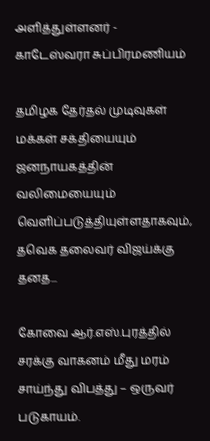அளித்துள்ளனர் - காடேஸ்வரா சுப்பிரமணியம்

தமிழக தேர்தல் முடிவுகள் மக்கள் சக்தியையும் ஜனநாயகத்தின் வலிமையையும் வெளிப்படுத்தியுள்ளதாகவும், தவெக தலைவர் விஜய்க்கு தனத...

கோவை ஆர்.எஸ்.புரத்தில் சரக்கு வாகனம் மீது மரம் சாய்ந்து விபத்து – ஒருவர் படுகாயம்.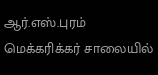ஆர்.எஸ்.புரம் மெக்கரிக்கர் சாலையில்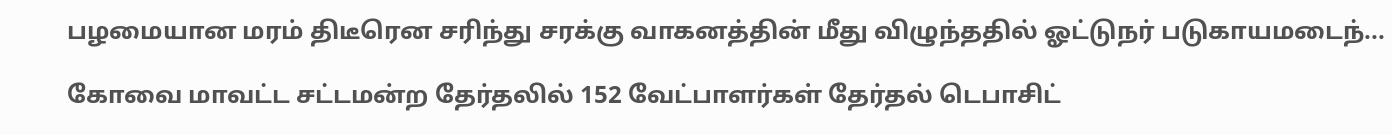பழமையான மரம் திடீரென சரிந்து சரக்கு வாகனத்தின் மீது விழுந்ததில் ஓட்டுநர் படுகாயமடைந்...

கோவை மாவட்ட சட்டமன்ற தேர்தலில் 152 வேட்பாளர்கள் தேர்தல் டெபாசிட்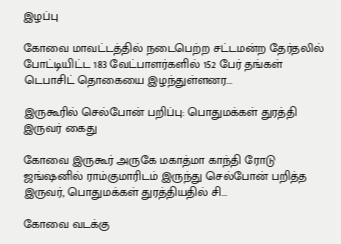இழப்பு

கோவை மாவட்டத்தில் நடைபெற்ற சட்டமன்ற தேர்தலில் போட்டியிட்ட 183 வேட்பாளர்களில் 152 பேர் தங்கள் டெபாசிட் தொகையை இழந்துள்ளனர...

இருகூரில் செல்போன் பறிப்பு: பொதுமக்கள் துரத்தி இருவர் கைது

கோவை இருகூர் அருகே மகாத்மா காந்தி ரோடு ஜங்ஷனில் ராம்குமாரிடம் இருந்து செல்போன் பறித்த இருவர், பொதுமக்கள் துரத்தியதில் சி...

கோவை வடக்கு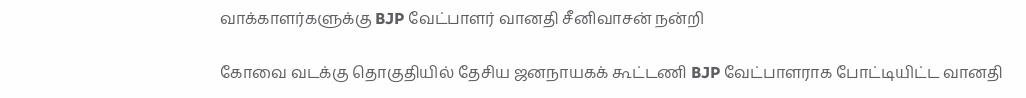வாக்காளர்களுக்கு BJP வேட்பாளர் வானதி சீனிவாசன் நன்றி

கோவை வடக்கு தொகுதியில் தேசிய ஜனநாயகக் கூட்டணி BJP வேட்பாளராக போட்டியிட்ட வானதி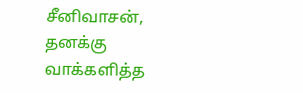சீனிவாசன், தனக்கு வாக்களித்த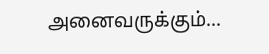அனைவருக்கும்...